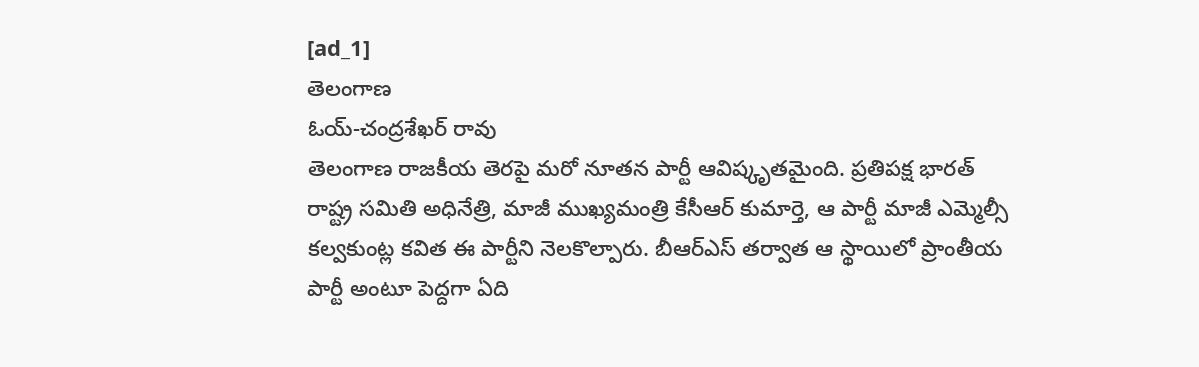[ad_1]
తెలంగాణ
ఓయ్-చంద్రశేఖర్ రావు
తెలంగాణ రాజకీయ తెరపై మరో నూతన పార్టీ ఆవిష్కృతమైంది. ప్రతిపక్ష భారత్ రాష్ట్ర సమితి అధినేత్రి, మాజీ ముఖ్యమంత్రి కేసీఆర్ కుమార్తె, ఆ పార్టీ మాజీ ఎమ్మెల్సీ కల్వకుంట్ల కవిత ఈ పార్టీని నెలకొల్పారు. బీఆర్ఎస్ తర్వాత ఆ స్థాయిలో ప్రాంతీయ పార్టీ అంటూ పెద్దగా ఏది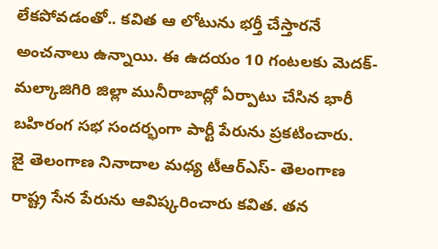లేకపోవడంతో.. కవిత ఆ లోటును భర్తీ చేస్తారనే అంచనాలు ఉన్నాయి. ఈ ఉదయం 10 గంటలకు మెదక్-మల్కాజిగిరి జిల్లా మునీరాబాద్లో ఏర్పాటు చేసిన భారీ బహిరంగ సభ సందర్భంగా పార్టీ పేరును ప్రకటించారు.
జై తెలంగాణ నినాదాల మధ్య టీఆర్ఎస్- తెలంగాణ రాష్ట్ర సేన పేరును ఆవిష్కరించారు కవిత. తన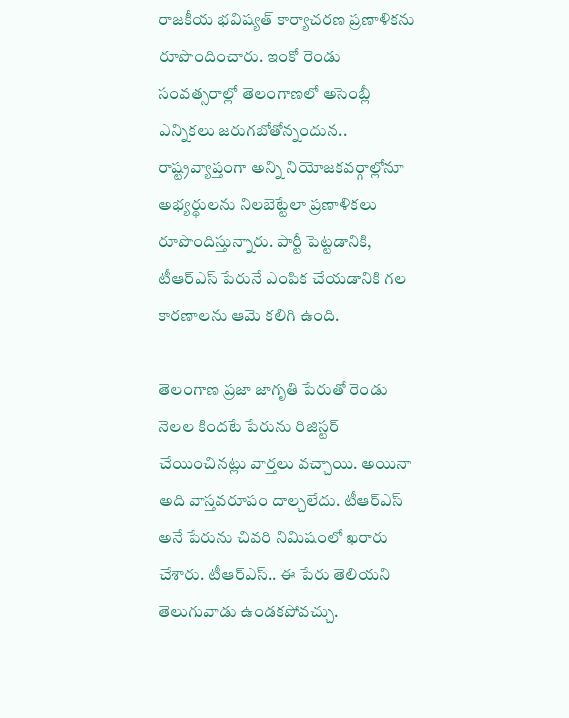రాజకీయ భవిష్యత్ కార్యాచరణ ప్రణాళికను రూపొందించారు. ఇంకో రెండు సంవత్సరాల్లో తెలంగాణలో అసెంబ్లీ ఎన్నికలు జరుగబోతోన్నందున.. రాష్ట్రవ్యాప్తంగా అన్ని నియోజకవర్గాల్లోనూ అభ్యర్థులను నిలబెట్టేలా ప్రణాళికలు రూపొందిస్తున్నారు. పార్టీ పెట్టడానికి, టీఆర్ఎస్ పేరునే ఎంపిక చేయడానికి గల కారణాలను ఆమె కలిగి ఉంది.

తెలంగాణ ప్రజా జాగృతి పేరుతో రెండు నెలల కిందటే పేరును రిజిస్టర్ చేయించినట్లు వార్తలు వచ్చాయి. అయినా అది వాస్తవరూపం దాల్చలేదు. టీఆర్ఎస్ అనే పేరును చివరి నిమిషంలో ఖరారు చేశారు. టీఆర్ఎస్.. ఈ పేరు తెలియని తెలుగువాడు ఉండకపోవచ్చు.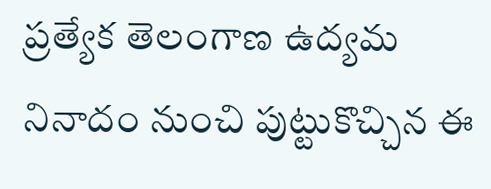ప్రత్యేక తెలంగాణ ఉద్యమ నినాదం నుంచి పుట్టుకొచ్చిన ఈ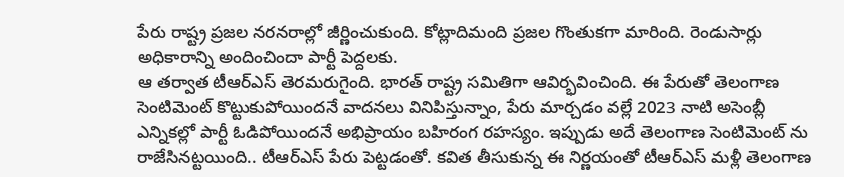పేరు రాష్ట్ర ప్రజల నరనరాల్లో జీర్ణించుకుంది. కోట్లాదిమంది ప్రజల గొంతుకగా మారింది. రెండుసార్లు అధికారాన్ని అందించిందా పార్టీ పెద్దలకు.
ఆ తర్వాత టీఆర్ఎస్ తెరమరుగైంది. భారత్ రాష్ట్ర సమితిగా ఆవిర్భవించింది. ఈ పేరుతో తెలంగాణ సెంటిమెంట్ కొట్టుకుపోయిందనే వాదనలు వినిపిస్తున్నాం, పేరు మార్చడం వల్లే 2023 నాటి అసెంబ్లీ ఎన్నికల్లో పార్టీ ఓడిపోయిందనే అభిప్రాయం బహిరంగ రహస్యం. ఇప్పుడు అదే తెలంగాణ సెంటిమెంట్ ను రాజేసినట్టయింది.. టీఆర్ఎస్ పేరు పెట్టడంతో. కవిత తీసుకున్న ఈ నిర్ణయంతో టీఆర్ఎస్ మళ్లీ తెలంగాణ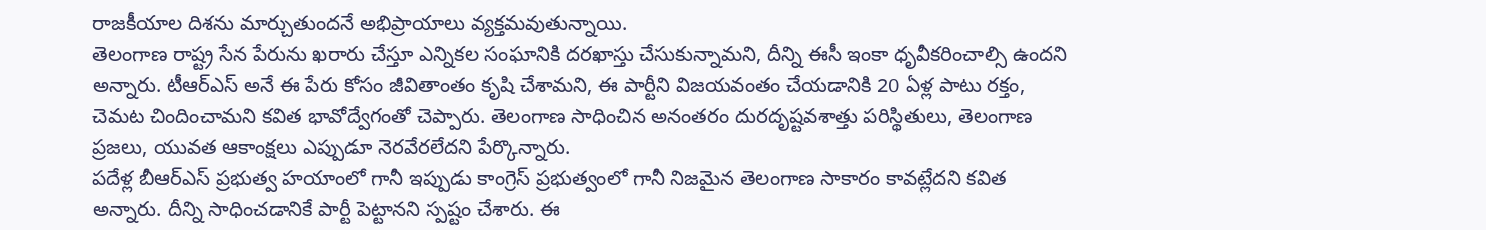రాజకీయాల దిశను మార్చుతుందనే అభిప్రాయాలు వ్యక్తమవుతున్నాయి.
తెలంగాణ రాష్ట్ర సేన పేరును ఖరారు చేస్తూ ఎన్నికల సంఘానికి దరఖాస్తు చేసుకున్నామని, దీన్ని ఈసీ ఇంకా ధృవీకరించాల్సి ఉందని అన్నారు. టీఆర్ఎస్ అనే ఈ పేరు కోసం జీవితాంతం కృషి చేశామని, ఈ పార్టీని విజయవంతం చేయడానికి 20 ఏళ్ల పాటు రక్తం, చెమట చిందించామని కవిత భావోద్వేగంతో చెప్పారు. తెలంగాణ సాధించిన అనంతరం దురదృష్టవశాత్తు పరిస్థితులు, తెలంగాణ ప్రజలు, యువత ఆకాంక్షలు ఎప్పుడూ నెరవేరలేదని పేర్కొన్నారు.
పదేళ్ల బీఆర్ఎస్ ప్రభుత్వ హయాంలో గానీ ఇప్పుడు కాంగ్రెస్ ప్రభుత్వంలో గానీ నిజమైన తెలంగాణ సాకారం కావట్లేదని కవిత అన్నారు. దీన్ని సాధించడానికే పార్టీ పెట్టానని స్పష్టం చేశారు. ఈ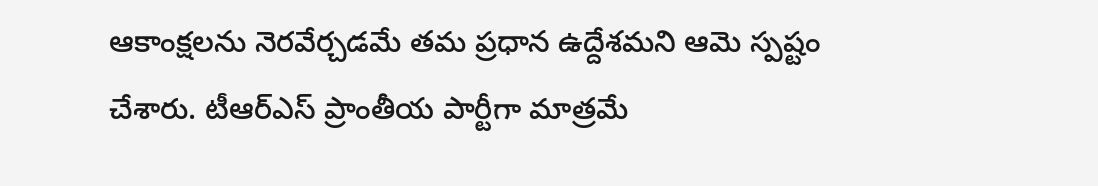ఆకాంక్షలను నెరవేర్చడమే తమ ప్రధాన ఉద్దేశమని ఆమె స్పష్టం చేశారు. టీఆర్ఎస్ ప్రాంతీయ పార్టీగా మాత్రమే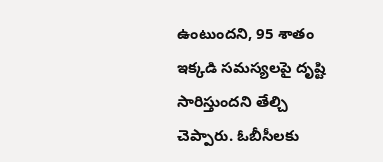ఉంటుందని, 95 శాతం ఇక్కడి సమస్యలపై దృష్టి సారిస్తుందని తేల్చి చెప్పారు. ఓబీసీలకు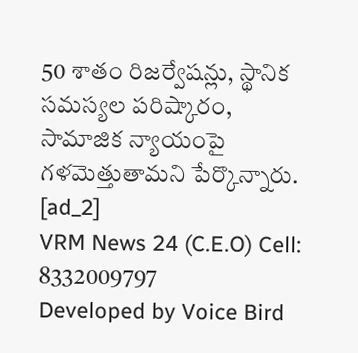50 శాతం రిజర్వేషన్లు, స్థానిక సమస్యల పరిష్కారం, సామాజిక న్యాయంపై గళమెత్తుతామని పేర్కొన్నారు.
[ad_2]
VRM News 24 (C.E.O) Cell: 8332009797
Developed by Voice Bird